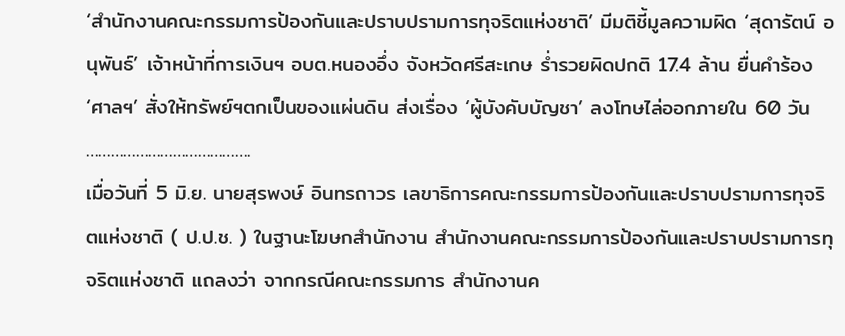‘สำนักงานคณะกรรมการป้องกันและปราบปรามการทุจริตแห่งชาติ’ มีมติชี้มูลความผิด ‘สุดารัตน์ อนุพันธ์’ เจ้าหน้าที่การเงินฯ อบต.หนองอึ่ง จังหวัดศรีสะเกษ ร่ำรวยผิดปกติ 17.4 ล้าน ยื่นคำร้อง ‘ศาลฯ’ สั่งให้ทรัพย์ฯตกเป็นของแผ่นดิน ส่งเรื่อง ‘ผู้บังคับบัญชา’ ลงโทษไล่ออกภายใน 60 วัน
………………………………….
เมื่อวันที่ 5 มิ.ย. นายสุรพงษ์ อินทรถาวร เลขาธิการคณะกรรมการป้องกันและปราบปรามการทุจริตแห่งชาติ ( ป.ป.ช. ) ในฐานะโฆษกสำนักงาน สำนักงานคณะกรรมการป้องกันและปราบปรามการทุจริตแห่งชาติ แถลงว่า จากกรณีคณะกรรมการ สำนักงานค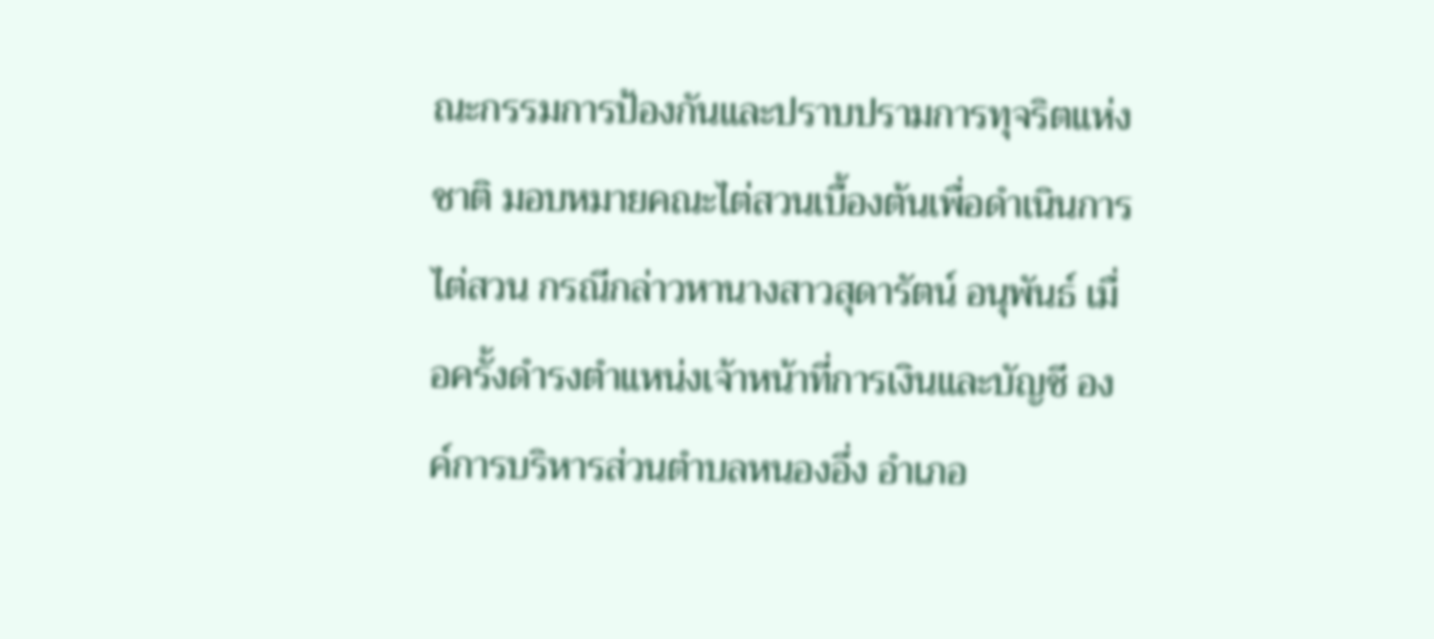ณะกรรมการป้องกันและปราบปรามการทุจริตแห่งชาติ มอบหมายคณะไต่สวนเบื้องต้นเพื่อดำเนินการไต่สวน กรณีกล่าวหานางสาวสุดารัตน์ อนุพันธ์ เมื่อครั้งดำรงตำแหน่งเจ้าหน้าที่การเงินและบัญชี องค์การบริหารส่วนตำบลหนองอึ่ง อำเภอ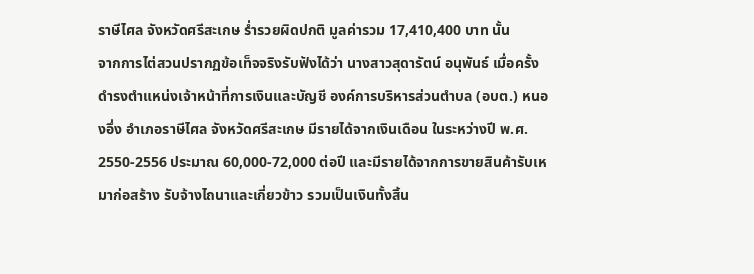ราษีไศล จังหวัดศรีสะเกษ ร่ำรวยผิดปกติ มูลค่ารวม 17,410,400 บาท นั้น
จากการไต่สวนปรากฏข้อเท็จจริงรับฟังได้ว่า นางสาวสุดารัตน์ อนุพันธ์ เมื่อครั้งดำรงตำแหน่งเจ้าหน้าที่การเงินและบัญชี องค์การบริหารส่วนตำบล (อบต.) หนองอึ่ง อำเภอราษีไศล จังหวัดศรีสะเกษ มีรายได้จากเงินเดือน ในระหว่างปี พ.ศ. 2550-2556 ประมาณ 60,000-72,000 ต่อปี และมีรายได้จากการขายสินค้ารับเหมาก่อสร้าง รับจ้างไถนาและเกี่ยวข้าว รวมเป็นเงินทั้งสิ้น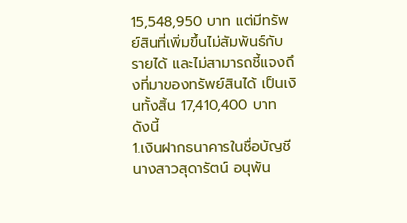15,548,950 บาท แต่มีทรัพย์สินที่เพิ่มขึ้นไม่สัมพันธ์กับรายได้ และไม่สามารถชี้แจงถึงที่มาของทรัพย์สินได้ เป็นเงินทั้งสิ้น 17,410,400 บาท ดังนี้
1.เงินฝากธนาคารในชื่อบัญชี นางสาวสุดารัตน์ อนุพัน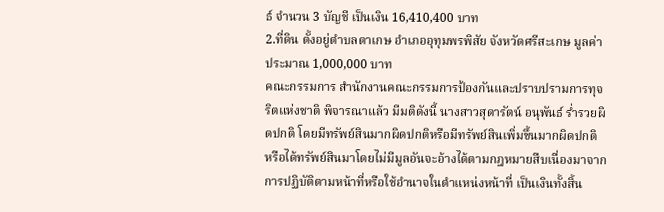ธ์ จำนวน 3 บัญชี เป็นเงิน 16,410,400 บาท
2.ที่ดิน ตั้งอยู่ตําบลตาเกษ อําเภออุทุมพรพิสัย จังหวัดศรีสะเกษ มูลค่าประมาณ 1,000,000 บาท
คณะกรรมการ สำนักงานคณะกรรมการป้องกันและปราบปรามการทุจริตแห่งชาติ พิจารณาแล้ว มีมติดังนี้ นางสาวสุดารัตน์ อนุพันธ์ ร่ำรวยผิดปกติ โดยมีทรัพย์สินมากผิดปกติหรือมีทรัพย์สินเพิ่มขึ้นมากผิดปกติ หรือได้ทรัพย์สินมาโดยไม่มีมูลอันจะอ้างได้ตามกฎหมายสืบเนื่องมาจากการปฏิบัติตามหน้าที่หรือใช้อำนาจในตำแหน่งหน้าที่ เป็นเงินทั้งสิ้น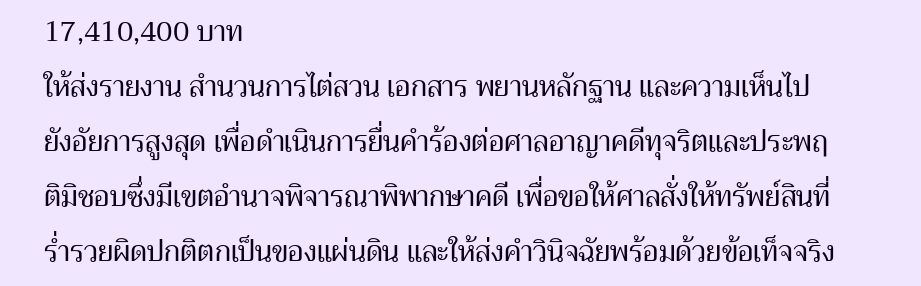17,410,400 บาท
ให้ส่งรายงาน สำนวนการไต่สวน เอกสาร พยานหลักฐาน และความเห็นไปยังอัยการสูงสุด เพื่อดำเนินการยื่นคำร้องต่อศาลอาญาคดีทุจริตและประพฤติมิชอบซึ่งมีเขตอำนาจพิจารณาพิพากษาคดี เพื่อขอให้ศาลสั่งให้ทรัพย์สินที่ร่ำรวยผิดปกติตกเป็นของแผ่นดิน และให้ส่งคำวินิจฉัยพร้อมด้วยข้อเท็จจริง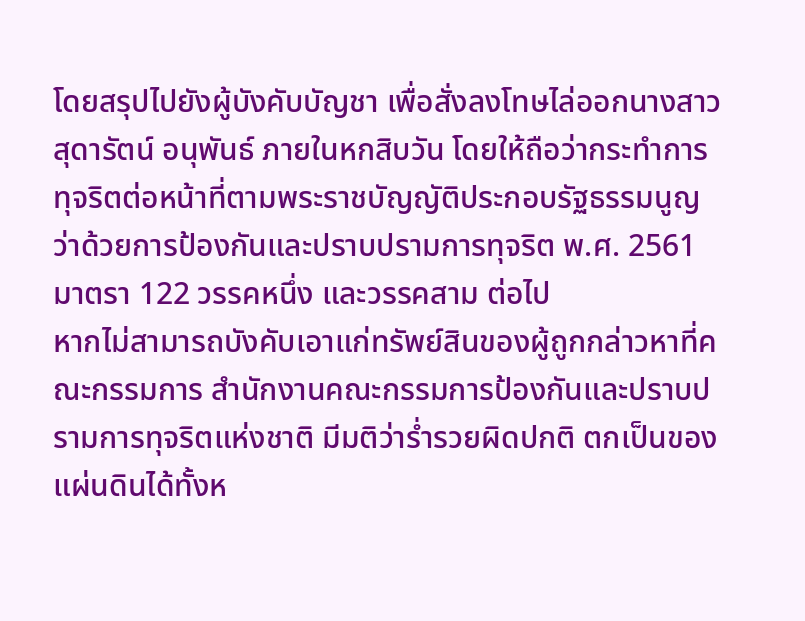โดยสรุปไปยังผู้บังคับบัญชา เพื่อสั่งลงโทษไล่ออกนางสาวสุดารัตน์ อนุพันธ์ ภายในหกสิบวัน โดยให้ถือว่ากระทำการทุจริตต่อหน้าที่ตามพระราชบัญญัติประกอบรัฐธรรมนูญว่าด้วยการป้องกันและปราบปรามการทุจริต พ.ศ. 2561 มาตรา 122 วรรคหนึ่ง และวรรคสาม ต่อไป
หากไม่สามารถบังคับเอาแก่ทรัพย์สินของผู้ถูกกล่าวหาที่คณะกรรมการ สำนักงานคณะกรรมการป้องกันและปราบปรามการทุจริตแห่งชาติ มีมติว่าร่ำรวยผิดปกติ ตกเป็นของแผ่นดินได้ทั้งห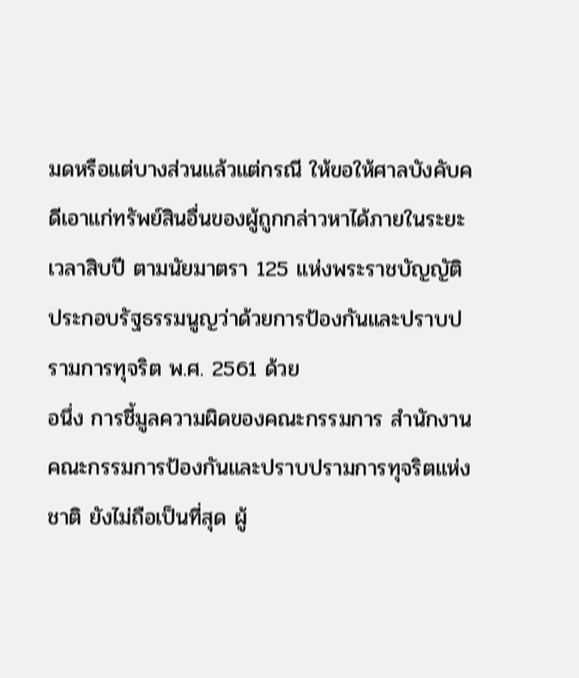มดหรือแต่บางส่วนแล้วแต่กรณี ให้ขอให้ศาลบังคับคดีเอาแก่ทรัพย์สินอื่นของผู้ถูกกล่าวหาได้ภายในระยะเวลาสิบปี ตามนัยมาตรา 125 แห่งพระราชบัญญัติประกอบรัฐธรรมนูญว่าด้วยการป้องกันและปราบปรามการทุจริต พ.ศ. 2561 ด้วย
อนึ่ง การชี้มูลความผิดของคณะกรรมการ สำนักงานคณะกรรมการป้องกันและปราบปรามการทุจริตแห่งชาติ ยังไม่ถือเป็นที่สุด ผู้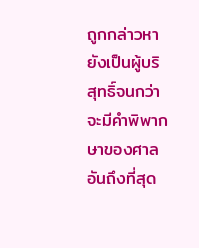ถูกกล่าวหายังเป็นผู้บริสุทธิ์จนกว่าจะมีคำพิพากษาของศาลอันถึงที่สุด